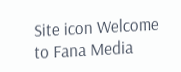Site icon Welcome to Fana Media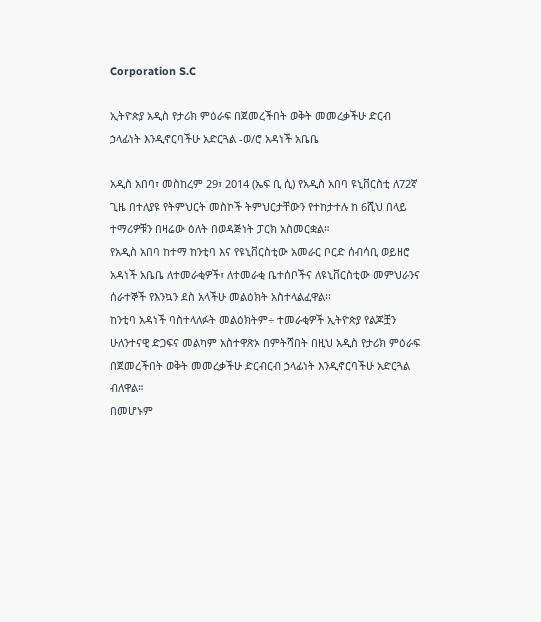Corporation S.C

ኢትዮጵያ አዲስ የታሪክ ምዕራፍ በጀመረችበት ወቅት መመረቃችሁ ድርብ ኃላፊነት እንዲኖርባችሁ አድርጓል -ወ/ሮ አዳነች አቤቤ

አዲስ አበባ፣ መስከረም 29፣ 2014 (ኤፍ ቢ ሲ) የአዲስ አበባ ዩኒቨርስቲ ለ72ኛ ጊዜ በተለያዩ የትምህርት መስኮች ትምህርታቸውን የተከታተሉ ከ 6ሺህ በላይ ተማሪዎቹን በዛሬው ዕለት በወዳጅነት ፓርክ አስመርቋል።
የአዲስ አበባ ከተማ ከንቲባ እና የዩኒቨርስቲው አመራር ቦርድ ሰብሳቢ ወይዘሮ አዳነች አቤቤ ለተመራቂዎች፣ ለተመራቂ ቤተሰቦችና ለዩኒቨርስቲው መምህራንና ሰራተኞች የእንኳን ደስ አላችሁ መልዕክት አስተላልፈዋል፡፡
ከንቲባ አዳነች ባስተላለፉት መልዕክትም÷ ተመራቂዎች ኢትዮጵያ የልጆቿን ሁለንተናዊ ድጋፍና መልካም አስተዋጽኦ በምትሻበት በዚህ አዲስ የታሪክ ምዕራፍ በጀመረችበት ወቅት መመረቃችሁ ድርብርብ ኃላፊነት እንዲኖርባችሁ አድርጓል ብለዋል።
በመሆኑም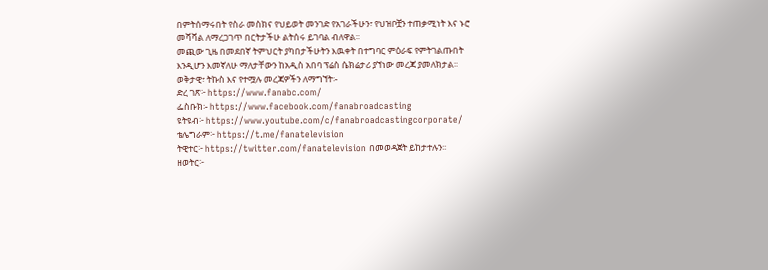በምትሰማሩበት የስራ መስክና የህይወት መንገድ የአገራችሁን፣ የህዝቦቿን ተጠቃሚነት እና ኑሮ መሻሻል ለማረጋገጥ በርትታችሁ ልትሰሩ ይገባል ብለዋል፡፡
መጪው ጊዜ በመደበኛ ትምህርት ያካበታችሁትን እዉቀት በተግባር ምዕራፍ የምትገልጡበት እንዲሆን እመኛለሁ ማለታቸውን ከአዲስ አበባ ፕሬስ ሴክሬታሪ ያኘነው መረጃ ያመለክታል፡፡
ወቅታዊ፣ ትኩስ እና የተሟሉ መረጃዎችን ለማግኘት፡-
ድረ ገጽ፦ https://www.fanabc.com/
ፌስቡክ፡- https://www.facebook.com/fanabroadcasting
ዩትዩብ፦ https://www.youtube.com/c/fanabroadcastingcorporate/
ቴሌግራም፦ https://t.me/fanatelevision
ትዊተር፦ https://twitter.com/fanatelevision በመወዳጀት ይከታተሉን፡፡
ዘወትር፦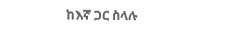ከእኛ ጋር ስላሉ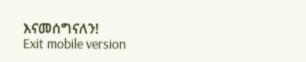እናመሰግናለን!
Exit mobile version